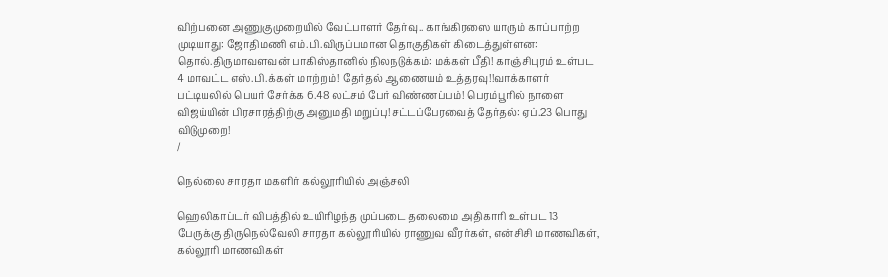விற்பனை அணுகுமுறையில் வேட்பாளர் தேர்வு.. காங்கிரஸை யாரும் காப்பாற்ற முடியாது: ஜோதிமணி எம்.பி.விருப்பமான தொகுதிகள் கிடைத்துள்ளன: தொல்.திருமாவளவன் பாகிஸ்தானில் நிலநடுக்கம்: மக்கள் பீதி! காஞ்சிபுரம் உள்பட 4 மாவட்ட எஸ்.பி.க்கள் மாற்றம்! தேர்தல் ஆணையம் உத்தரவு!!வாக்காளர் பட்டியலில் பெயர் சேர்க்க 6.48 லட்சம் பேர் விண்ணப்பம்! பெரம்பூரில் நாளை விஜய்யின் பிரசாரத்திற்கு அனுமதி மறுப்பு!சட்டப்பேரவைத் தேர்தல்: ஏப்.23 பொது விடுமுறை!
/

நெல்லை சாரதா மகளிர் கல்லூரியில் அஞ்சலி

ஹெலிகாப்டர் விபத்தில் உயிரிழந்த முப்படை தலைமை அதிகாரி உள்பட 13 பேருக்கு திருநெல்வேலி சாரதா கல்லூரியில் ராணுவ வீரர்கள், என்சிசி மாணவிகள், கல்லூரி மாணவிகள்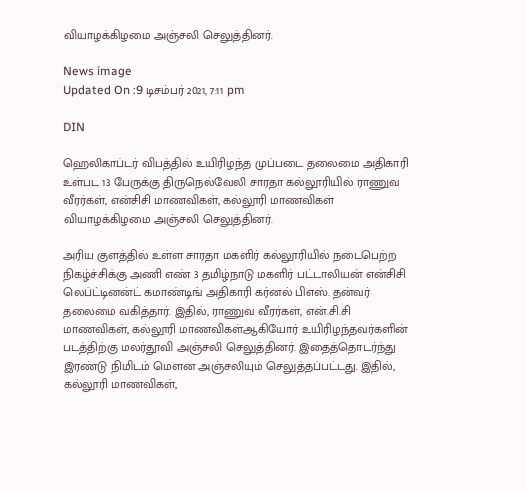வியாழக்கிழமை அஞ்சலி செலுத்தினர்.

News image
Updated On :9 டிசம்பர் 2021, 7:11 pm

DIN

ஹெலிகாப்டர் விபத்தில் உயிரிழந்த முப்படை தலைமை அதிகாரி உள்பட 13 பேருக்கு திருநெல்வேலி சாரதா கல்லூரியில் ராணுவ வீரர்கள், என்சிசி மாணவிகள், கல்லூரி மாணவிகள் வியாழக்கிழமை அஞ்சலி செலுத்தினர்.

அரிய குளத்தில் உள்ள சாரதா மகளிர் கல்லூரியில் நடைபெற்ற நிகழ்ச்சிக்கு அணி எண் 3 தமிழ்நாடு மகளிர் பட்டாலியன் என்சிசி லெப்ட்டினன்ட் கமாண்டிங் அதிகாரி கர்னல் பிஎஸ். தன்வர் தலைமை வகித்தார். இதில், ராணுவ வீரர்கள், என்.சி.சி மாணவிகள், கல்லூரி மாணவிகள்ஆகியோர் உயிரிழந்தவர்களின் படத்திற்கு மலர்தூவி அஞ்சலி செலுத்தினர். இதைத்தொடர்ந்து இரண்டு நிமிடம் மௌன அஞ்சலியும் செலுத்தப்பட்டது. இதில், கல்லூரி மாணவிகள்,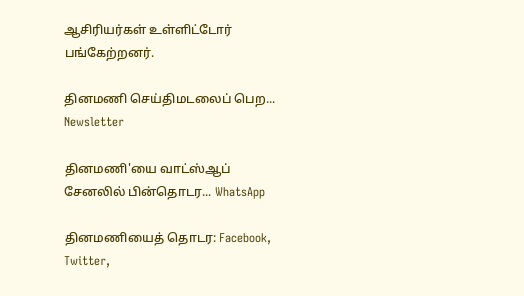ஆசிரியர்கள் உள்ளிட்டோர் பங்கேற்றனர்.

தினமணி செய்திமடலைப் பெற... Newsletter

தினமணி'யை வாட்ஸ்ஆப் சேனலில் பின்தொடர... WhatsApp

தினமணியைத் தொடர: Facebook, Twitter,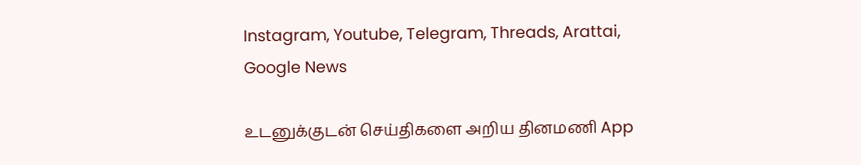Instagram, Youtube, Telegram, Threads, Arattai, Google News

உடனுக்குடன் செய்திகளை அறிய தினமணி App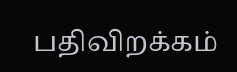பதிவிறக்கம்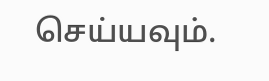செய்யவும்.